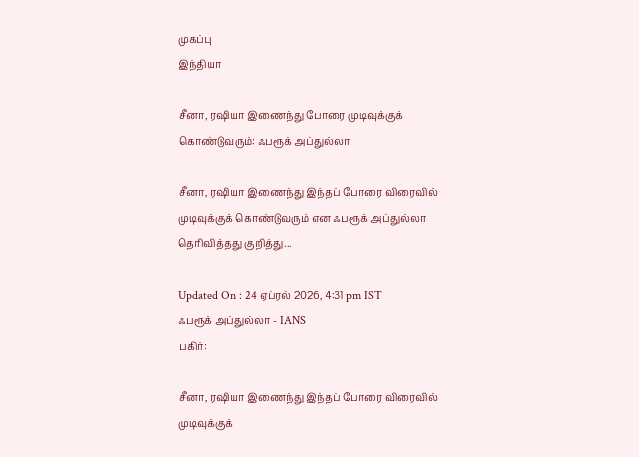முகப்பு
இந்தியா

சீனா, ரஷியா இணைந்து போரை முடிவுக்குக் கொண்டுவரும்: ஃபரூக் அப்துல்லா

சீனா, ரஷியா இணைந்து இந்தப் போரை விரைவில் முடிவுக்குக் கொண்டுவரும் என ஃபரூக் அப்துல்லா தெரிவித்தது குறித்து...

Updated On : 24 ஏப்ரல் 2026, 4:31 pm IST
ஃபரூக் அப்துல்லா - IANS
பகிர்:

சீனா, ரஷியா இணைந்து இந்தப் போரை விரைவில் முடிவுக்குக்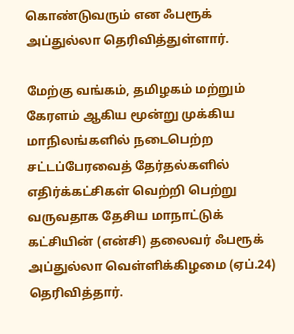கொண்டுவரும் என ஃபரூக் அப்துல்லா தெரிவித்துள்ளார்.

மேற்கு வங்கம், தமிழகம் மற்றும் கேரளம் ஆகிய மூன்று முக்கிய மாநிலங்களில் நடைபெற்ற சட்டப்பேரவைத் தேர்தல்களில் எதிர்க்கட்சிகள் வெற்றி பெற்று வருவதாக தேசிய மாநாட்டுக் கட்சியின் (என்சி) தலைவர் ஃபரூக் அப்துல்லா வெள்ளிக்கிழமை (ஏப்.24) தெரிவித்தார்.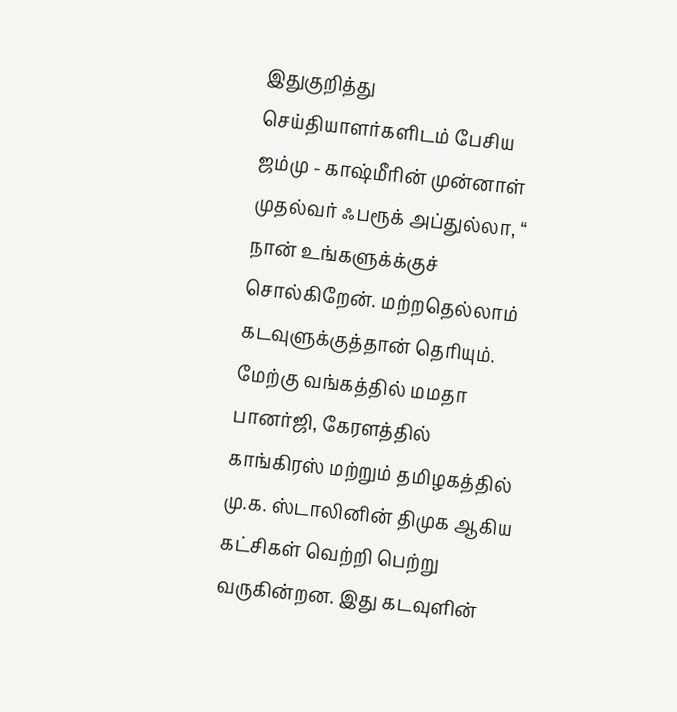இதுகுறித்து செய்தியாளர்களிடம் பேசிய ஜம்மு - காஷ்மீரின் முன்னாள் முதல்வர் ஃபரூக் அப்துல்லா, “ நான் உங்களுக்க்குச் சொல்கிறேன். மற்றதெல்லாம் கடவுளுக்குத்தான் தெரியும். மேற்கு வங்கத்தில் மமதா பானர்ஜி, கேரளத்தில் காங்கிரஸ் மற்றும் தமிழகத்தில் மு.க. ஸ்டாலினின் திமுக ஆகிய கட்சிகள் வெற்றி பெற்று வருகின்றன. இது கடவுளின்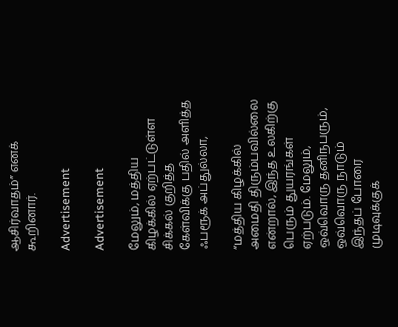ஆசிர்வாதம்” எனக் கூறினார்.

Advertisement

Advertisement

மேலும், மத்திய கிழக்கில் ஏற்பட்டுள்ள சிக்கல் குறித்த கேள்விக்கு பதில் அளித்த ஃபரூக் அப்துல்லா,

“மத்திய கிழக்கில் அமைதி திரும்பவில்லை என்றால், இந்த உலகிற்கு பெரும் துயரங்கள் ஏற்படும். மேலும், ஒவ்வொரு தனிநபரும், ஒவ்வொரு நாடும் இந்தப் போரை முடிவுக்குக்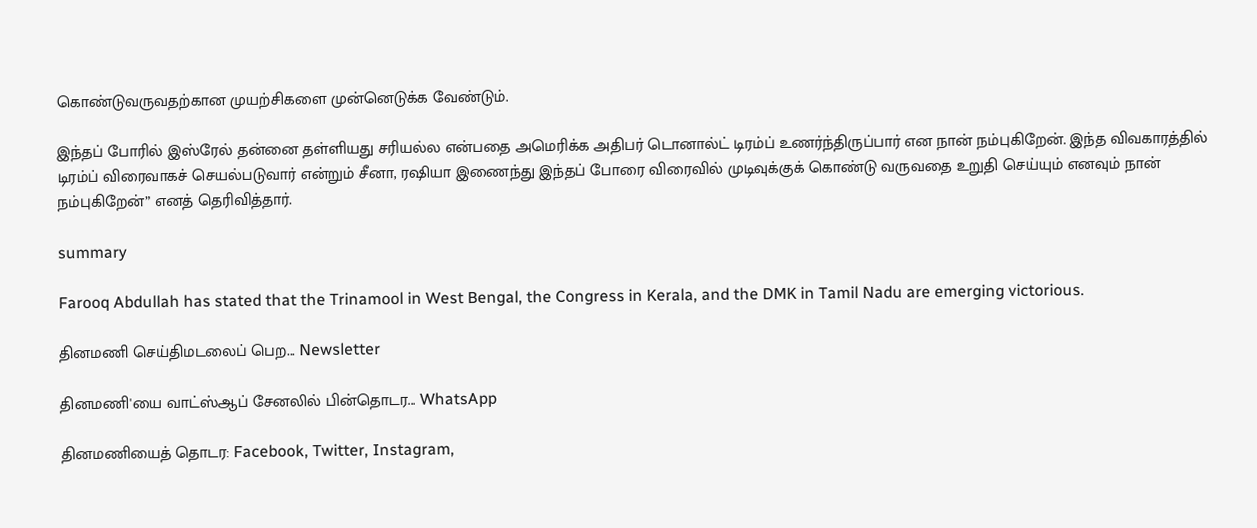கொண்டுவருவதற்கான முயற்சிகளை முன்னெடுக்க வேண்டும்.

இந்தப் போரில் இஸ்ரேல் தன்னை தள்ளியது சரியல்ல என்பதை அமெரிக்க அதிபர் டொனால்ட் டிரம்ப் உணர்ந்திருப்பார் என நான் நம்புகிறேன். இந்த விவகாரத்தில் டிரம்ப் விரைவாகச் செயல்படுவார் என்றும் சீனா, ரஷியா இணைந்து இந்தப் போரை விரைவில் முடிவுக்குக் கொண்டு வருவதை உறுதி செய்யும் எனவும் நான் நம்புகிறேன்” எனத் தெரிவித்தார்.

summary

Farooq Abdullah has stated that the Trinamool in West Bengal, the Congress in Kerala, and the DMK in Tamil Nadu are emerging victorious.

தினமணி செய்திமடலைப் பெற... Newsletter

தினமணி'யை வாட்ஸ்ஆப் சேனலில் பின்தொடர... WhatsApp

தினமணியைத் தொடர: Facebook, Twitter, Instagram,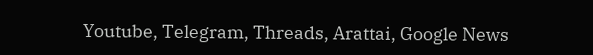Youtube, Telegram, Threads, Arattai, Google News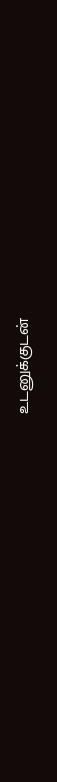உடனுக்குடன்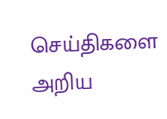செய்திகளை அறிய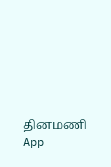தினமணி App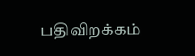பதிவிறக்கம்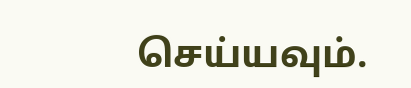செய்யவும்.